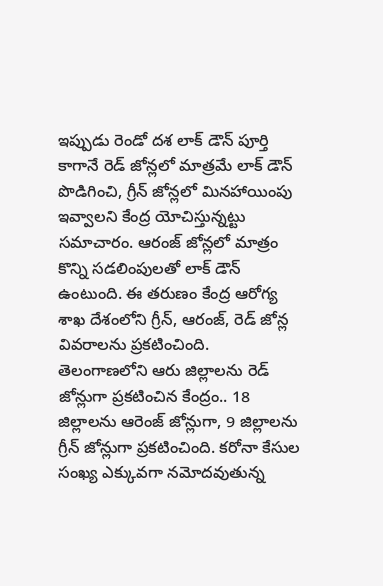ఇప్పుడు రెండో దశ లాక్ డౌన్ పూర్తి కాగానే రెడ్ జోన్లలో మాత్రమే లాక్ డౌన్ పొడిగించి, గ్రీన్ జోన్లలో మినహాయింపు ఇవ్వాలని కేంద్ర యోచిస్తున్నట్టు సమాచారం. ఆరంజ్ జోన్లలో మాత్రం కొన్ని సడలింపులతో లాక్ డౌన్ ఉంటుంది. ఈ తరుణం కేంద్ర ఆరోగ్య శాఖ దేశంలోని గ్రీన్, ఆరంజ్, రెడ్ జోన్ల వివరాలను ప్రకటించింది.
తెలంగాణలోని ఆరు జిల్లాలను రెడ్ జోన్లుగా ప్రకటించిన కేంద్రం.. 18 జిల్లాలను ఆరెంజ్ జోన్లుగా, 9 జిల్లాలను గ్రీన్ జోన్లుగా ప్రకటించింది. కరోనా కేసుల సంఖ్య ఎక్కువగా నమోదవుతున్న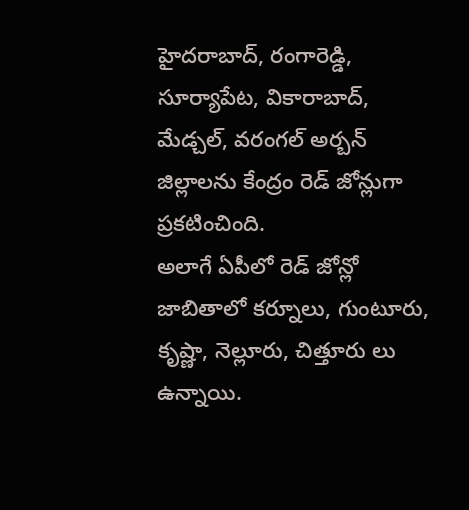హైదరాబాద్, రంగారెడ్డి, సూర్యాపేట, వికారాబాద్, మేడ్చల్, వరంగల్ అర్బన్ జిల్లాలను కేంద్రం రెడ్ జోన్లుగా ప్రకటించింది.
అలాగే ఏపీలో రెడ్ జోన్లో జాబితాలో కర్నూలు, గుంటూరు, కృష్ణా, నెల్లూరు, చిత్తూరు లు ఉన్నాయి.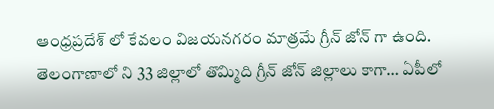ఆంధ్రప్రదేశ్ లో కేవలం విజయనగరం మాత్రమే గ్రీన్ జోన్ గా ఉంది. తెలంగాణాలో ని 33 జిల్లాలో తొమ్మిది గ్రీన్ జోన్ జిల్లాలు కాగా… ఏపీలో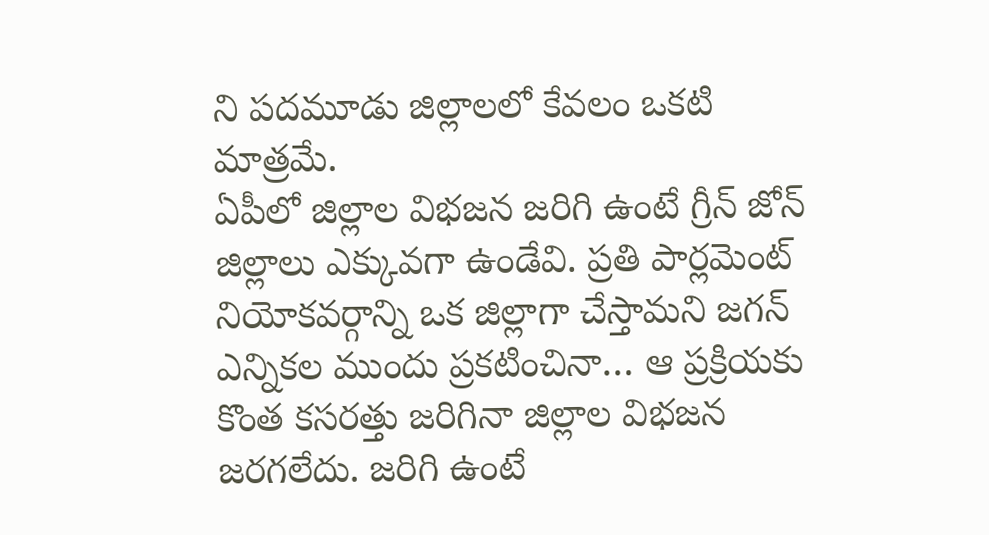ని పదమూడు జిల్లాలలో కేవలం ఒకటి మాత్రమే.
ఏపీలో జిల్లాల విభజన జరిగి ఉంటే గ్రీన్ జోన్ జిల్లాలు ఎక్కువగా ఉండేవి. ప్రతి పార్లమెంట్ నియోకవర్గాన్ని ఒక జిల్లాగా చేస్తామని జగన్ ఎన్నికల ముందు ప్రకటించినా… ఆ ప్రక్రియకు కొంత కసరత్తు జరిగినా జిల్లాల విభజన జరగలేదు. జరిగి ఉంటే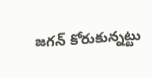జగన్ కోరుకున్నట్టు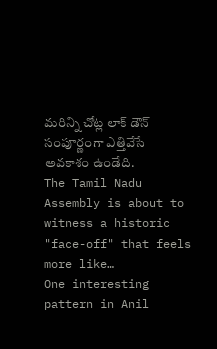మరిన్ని చోట్ల లాక్ డౌన్ సంపూర్ణంగా ఎత్తివేసే అవకాశం ఉండేది.
The Tamil Nadu Assembly is about to witness a historic "face-off" that feels more like…
One interesting pattern in Anil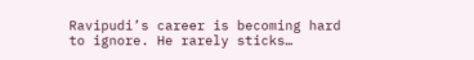Ravipudi’s career is becoming hard to ignore. He rarely sticks…